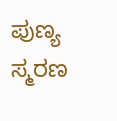ಪುಣ್ಯ ಸ್ಮರಣ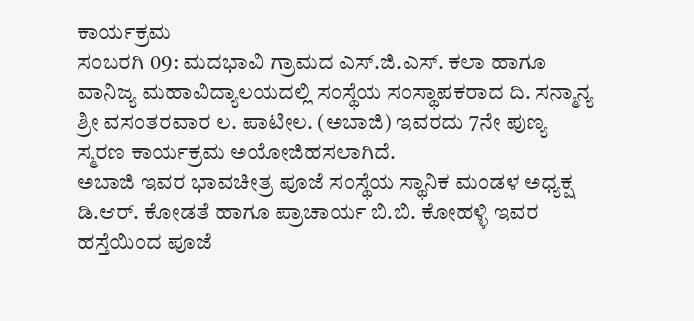ಕಾರ್ಯಕ್ರಮ
ಸಂಬರಗಿ 09: ಮದಭಾವಿ ಗ್ರಾಮದ ಎಸ್.ಜಿ.ಎಸ್. ಕಲಾ ಹಾಗೂ ವಾನಿಜ್ಯ ಮಹಾವಿದ್ಯಾಲಯದಲ್ಲಿ ಸಂಸ್ಥೆಯ ಸಂಸ್ಥಾಪಕರಾದ ದಿ. ಸನ್ಮಾನ್ಯ ಶ್ರೀ ವಸಂತರವಾರ ಲ. ಪಾಟೀಲ. (ಅಬಾಜಿ) ಇವರದು 7ನೇ ಪುಣ್ಯ ಸ್ಮರಣ ಕಾರ್ಯಕ್ರಮ ಅಯೋಜಿಹಸಲಾಗಿದೆ.
ಅಬಾಜಿ ಇವರ ಭಾವಚೀತ್ರ ಪೂಜೆ ಸಂಸ್ಥೆಯ ಸ್ಥಾನಿಕ ಮಂಡಳ ಅಧ್ಯಕ್ಷ ಡಿ.ಆರ್. ಕೋಡತೆ ಹಾಗೂ ಪ್ರಾಚಾರ್ಯ ಬಿ.ಬಿ. ಕೋಹಳ್ಳಿ ಇವರ ಹಸ್ತೆಯಿಂದ ಪೂಜೆ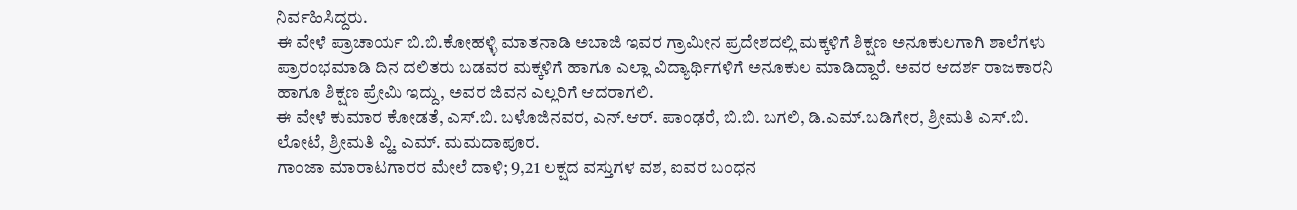ನಿರ್ವಹಿಸಿದ್ದರು.
ಈ ವೇಳೆ ಪ್ರಾಚಾರ್ಯ ಬಿ.ಬಿ.ಕೋಹಳ್ಳಿ ಮಾತನಾಡಿ ಅಬಾಜಿ ಇವರ ಗ್ರಾಮೀನ ಪ್ರದೇಶದಲ್ಲಿ ಮಕ್ಕಳಿಗೆ ಶಿಕ್ಷಣ ಅನೂಕುಲಗಾಗಿ ಶಾಲೆಗಳು ಪ್ರಾರಂಭಮಾಡಿ ದಿನ ದಲಿತರು ಬಡವರ ಮಕ್ಕಳಿಗೆ ಹಾಗೂ ಎಲ್ಲಾ ವಿದ್ಯಾರ್ಥಿಗಳಿಗೆ ಅನೂಕುಲ ಮಾಡಿದ್ದಾರೆ. ಅವರ ಆದರ್ಶ ರಾಜಕಾರನಿ ಹಾಗೂ ಶಿಕ್ಷಣ ಪ್ರೇಮಿ ಇದ್ದು, ಅವರ ಜಿವನ ಎಲ್ಲರಿಗೆ ಆದರಾಗಲಿ.
ಈ ವೇಳೆ ಕುಮಾರ ಕೋಡತೆ, ಎಸ್.ಬಿ. ಬಳೊಜಿನವರ, ಎನ್.ಆರ್. ಪಾಂಢರೆ, ಬಿ.ಬಿ. ಬಗಲಿ, ಡಿ.ಎಮ್.ಬಡಿಗೇರ, ಶ್ರೀಮತಿ ಎಸ್.ಬಿ. ಲೋಟೆ, ಶ್ರೀಮತಿ ವ್ಹಿ. ಎಮ್. ಮಮದಾಪೂರ.
ಗಾಂಜಾ ಮಾರಾಟಗಾರರ ಮೇಲೆ ದಾಳಿ; 9,21 ಲಕ್ಷದ ವಸ್ತುಗಳ ವಶ, ಐವರ ಬಂಧನ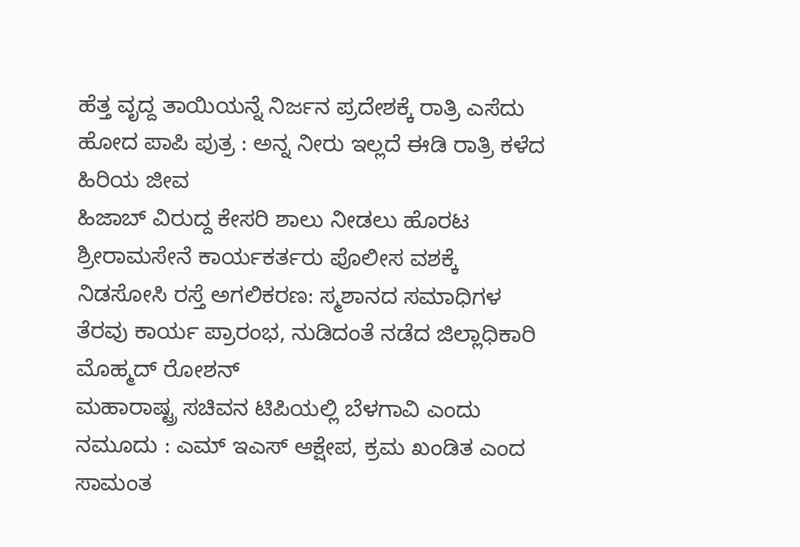ಹೆತ್ತ ವೃದ್ದ ತಾಯಿಯನ್ನೆ ನಿರ್ಜನ ಪ್ರದೇಶಕ್ಕೆ ರಾತ್ರಿ ಎಸೆದು ಹೋದ ಪಾಪಿ ಪುತ್ರ : ಅನ್ನ ನೀರು ಇಲ್ಲದೆ ಈಡಿ ರಾತ್ರಿ ಕಳೆದ ಹಿರಿಯ ಜೀವ
ಹಿಜಾಬ್ ವಿರುದ್ದ ಕೇಸರಿ ಶಾಲು ನೀಡಲು ಹೊರಟ ಶ್ರೀರಾಮಸೇನೆ ಕಾರ್ಯಕರ್ತರು ಪೊಲೀಸ ವಶಕ್ಕೆ
ನಿಡಸೋಸಿ ರಸ್ತೆ ಅಗಲಿಕರಣ: ಸ್ಮಶಾನದ ಸಮಾಧಿಗಳ ತೆರವು ಕಾರ್ಯ ಪ್ರಾರಂಭ, ನುಡಿದಂತೆ ನಡೆದ ಜಿಲ್ಲಾಧಿಕಾರಿ ಮೊಹ್ಮದ್ ರೋಶನ್
ಮಹಾರಾಷ್ಟ್ರ ಸಚಿವನ ಟಿಪಿಯಲ್ಲಿ ಬೆಳಗಾವಿ ಎಂದು ನಮೂದು : ಎಮ್ ಇಎಸ್ ಆಕ್ಷೇಪ, ಕ್ರಮ ಖಂಡಿತ ಎಂದ ಸಾಮಂತ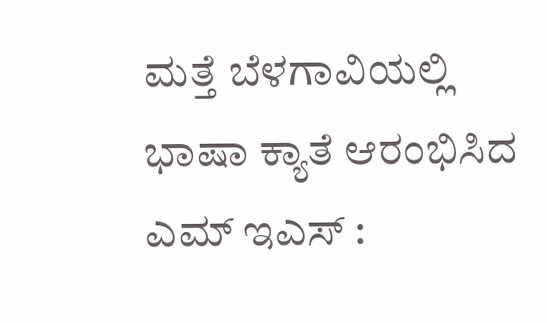ಮತ್ತೆ ಬೆಳಗಾವಿಯಲ್ಲಿ ಭಾಷಾ ಕ್ಯಾತೆ ಆರಂಭಿಸಿದ ಎಮ್ ಇಎಸ್ :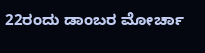22ರಂದು ಡಾಂಬರ ಮೋರ್ಚಾ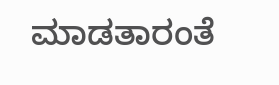ಮಾಡತಾರಂತೆ